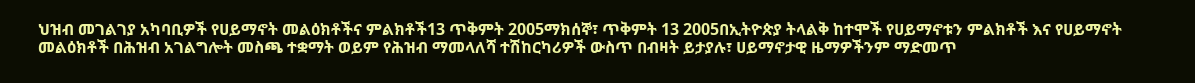ህዝብ መገልገያ አካባቢዎች የሀይማኖት መልዕክቶችና ምልክቶች13 ጥቅምት 2005ማክሰኞ፣ ጥቅምት 13 2005በኢትዮጵያ ትላልቅ ከተሞች የሀይማኖቱን ምልክቶች እና የሀይማኖት መልዕክቶች በሕዝብ አገልግሎት መስጫ ተቋማት ወይም የሕዝብ ማመላለሻ ተሽከርካሪዎች ውስጥ በብዛት ይታያሉ፣ ሀይማኖታዊ ዜማዎችንም ማድመጥ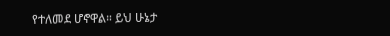የተለመደ ሆኖዋል። ይህ ሁኔታ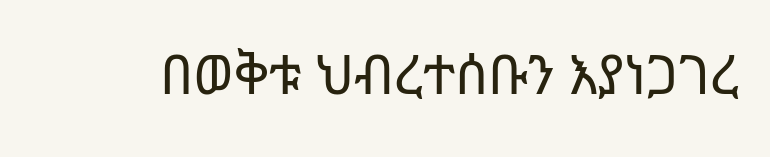በወቅቱ ህብረተሰቡን እያነጋገረ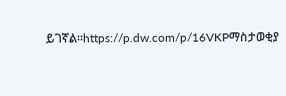ይገኛል።https://p.dw.com/p/16VKPማስታወቂያ